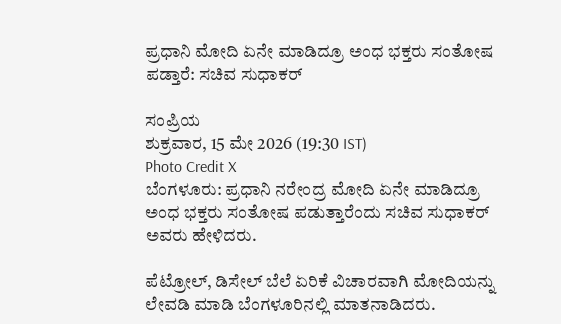ಪ್ರಧಾನಿ ಮೋದಿ ಏನೇ ಮಾಡಿದ್ರೂ ಅಂಧ ಭಕ್ತರು ಸಂತೋಷ ಪಡ್ತಾರೆ: ಸಚಿವ ಸುಧಾಕರ್

ಸಂಪ್ರಿಯ
ಶುಕ್ರವಾರ, 15 ಮೇ 2026 (19:30 IST)
Photo Credit X
ಬೆಂಗಳೂರು: ಪ್ರಧಾನಿ ನರೇಂದ್ರ ಮೋದಿ ಏನೇ ಮಾಡಿದ್ರೂ ಅಂಧ ಭಕ್ತರು ಸಂತೋಷ ಪಡುತ್ತಾರೆಂದು ಸಚಿವ ಸುಧಾಕರ್ ಅವರು ಹೇಳಿದರು.

ಪೆಟ್ರೋಲ್, ಡಿಸೇಲ್ ಬೆಲೆ ಏರಿಕೆ ವಿಚಾರವಾಗಿ ಮೋದಿಯನ್ನು ಲೇವಡಿ ಮಾಡಿ ಬೆಂಗಳೂರಿನಲ್ಲಿ ಮಾತನಾಡಿದರು.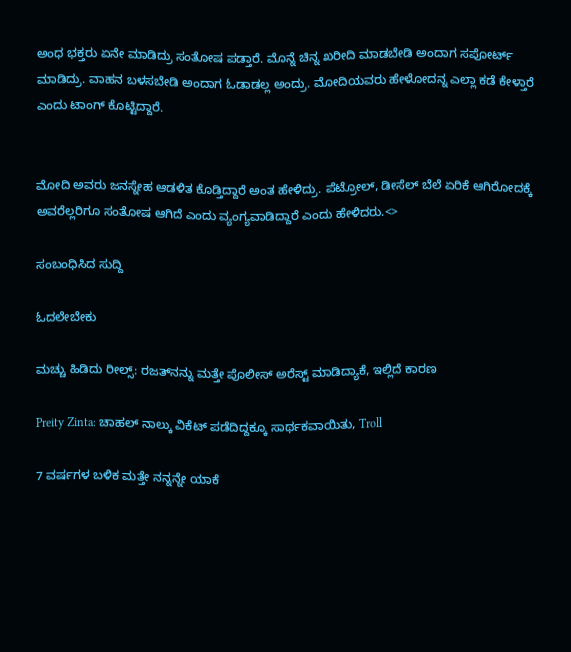ಅಂಧ ಭಕ್ತರು ಏನೇ ಮಾಡಿದ್ರು ಸಂತೋಷ ಪಡ್ತಾರೆ. ಮೊನ್ನೆ ಚಿನ್ನ ಖರೀದಿ ಮಾಡಬೇಡಿ ಅಂದಾಗ ಸಪೋರ್ಟ್ ಮಾಡಿದ್ರು. ವಾಹನ ಬಳಸಬೇಡಿ ಅಂದಾಗ ಓಡಾಡಲ್ಲ‌‌ ಅಂದ್ರು. ಮೋದಿಯವರು ಹೇಳೋದನ್ನ ಎಲ್ಲಾ ಕಡೆ ಕೇಳ್ತಾರೆ ಎಂದು ಟಾಂಗ್‌ ಕೊಟ್ಟಿದ್ದಾರೆ.


ಮೋದಿ ಅವರು ಜನಸ್ನೇಹ ಆಡಳಿತ ಕೊಡ್ತಿದ್ದಾರೆ‌ ಅಂತ ಹೇಳಿದ್ರು. ಪೆಟ್ರೋಲ್, ಡೀಸೆಲ್ ಬೆಲೆ ಏರಿಕೆ ಆಗಿರೋದಕ್ಕೆ ಅವರೆಲ್ಲರಿಗೂ ಸಂತೋಷ ಆಗಿದೆ ಎಂದು ವ್ಯಂಗ್ಯವಾಡಿದ್ದಾರೆ ಎಂದು ಹೇಳಿದರು.<>

ಸಂಬಂಧಿಸಿದ ಸುದ್ದಿ

ಓದಲೇಬೇಕು

ಮಚ್ಚು ಹಿಡಿದು ರೀಲ್ಸ್‌: ರಜತ್‌ನನ್ನು ಮತ್ತೇ ಪೊಲೀಸ್ ಅರೆಸ್ಟ್ ಮಾಡಿದ್ಯಾಕೆ, ಇಲ್ಲಿದೆ ಕಾರಣ

Preity Zinta: ಚಾಹಲ್ ನಾಲ್ಕು ವಿಕೆಟ್ ಪಡೆದಿದ್ದಕ್ಕೂ ಸಾರ್ಥಕವಾಯಿತು, Troll

7 ವರ್ಷಗಳ ಬಳಿಕ ಮತ್ತೇ ನನ್ನನ್ನೇ ಯಾಕೆ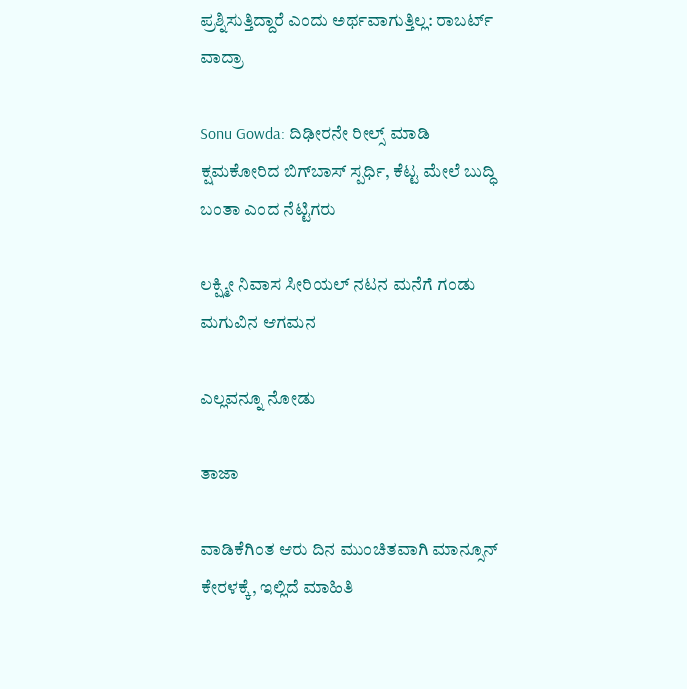ಪ್ರಶ್ನಿಸುತ್ತಿದ್ದಾರೆ ಎಂದು ಅರ್ಥವಾಗುತ್ತಿಲ್ಲ: ರಾಬರ್ಟ್‌ ವಾದ್ರಾ

Sonu Gowda: ದಿಢೀರನೇ ರೀಲ್ಸ್ ಮಾಡಿ ಕ್ಷಮಕೋರಿದ ಬಿಗ್‌ಬಾಸ್‌ ಸ್ಪರ್ಧಿ, ಕೆಟ್ಟ ಮೇಲೆ ಬುದ್ಧಿ ಬಂತಾ ಎಂದ ನೆಟ್ಟಿಗರು

ಲಕ್ಷ್ಮೀ ನಿವಾಸ ಸೀರಿಯಲ್ ನಟನ ಮನೆಗೆ ಗಂಡು ಮಗುವಿನ ಆಗಮನ

ಎಲ್ಲವನ್ನೂ ನೋಡು

ತಾಜಾ

ವಾಡಿಕೆಗಿಂತ ಆರು ದಿನ ಮುಂಚಿತವಾಗಿ ಮಾನ್ಸೂನ್ ಕೇರಳಕ್ಕೆ, ಇಲ್ಲಿದೆ ಮಾಹಿತಿ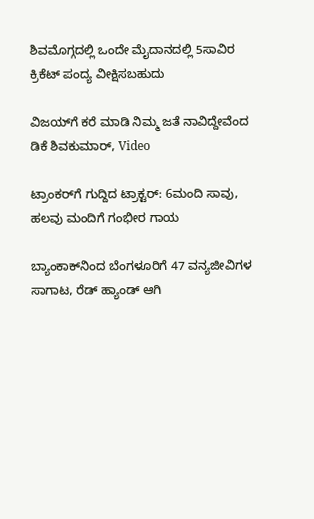ಶಿವಮೊಗ್ಗದಲ್ಲಿ ಒಂದೇ ಮೈದಾನದಲ್ಲಿ 5ಸಾವಿರ ಕ್ರಿಕೆಟ್ ಪಂದ್ಯ ವೀಕ್ಷಿಸಬಹುದು

ವಿಜಯ್‌ಗೆ ಕರೆ ಮಾಡಿ ನಿಮ್ಮ ಜತೆ ನಾವಿದ್ದೇವೆಂದ ಡಿಕೆ ಶಿವಕುಮಾರ್‌, Video

ಟ್ರಾಂಕರ್‌ಗೆ ಗುದ್ದಿದ ಟ್ರಾಕ್ಟರ್: 6ಮಂದಿ ಸಾವು, ಹಲವು ಮಂದಿಗೆ ಗಂಭೀರ ಗಾಯ

ಬ್ಯಾಂಕಾಕ್‌ನಿಂದ ಬೆಂಗಳೂರಿಗೆ 47 ವನ್ಯಜೀವಿಗಳ ಸಾಗಾಟ, ರೆಡ್‌ ಹ್ಯಾಂಡ್ ಆಗಿ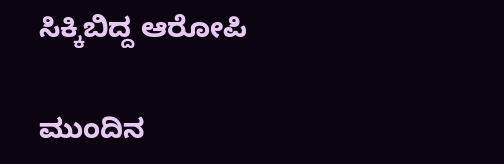ಸಿಕ್ಕಿಬಿದ್ದ ಆರೋಪಿ

ಮುಂದಿನ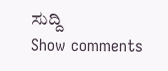ಸುದ್ದಿ
Show comments